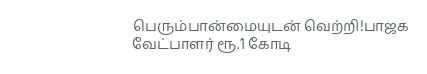பெரும்பான்மையுடன் வெற்றி!பாஜக வேட்பாளர் ரூ.1 கோடி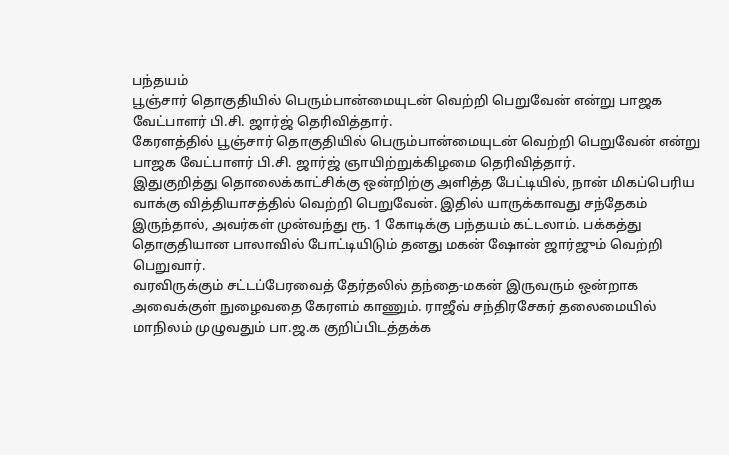பந்தயம்
பூஞ்சார் தொகுதியில் பெரும்பான்மையுடன் வெற்றி பெறுவேன் என்று பாஜக வேட்பாளர் பி.சி. ஜார்ஜ் தெரிவித்தார்.
கேரளத்தில் பூஞ்சார் தொகுதியில் பெரும்பான்மையுடன் வெற்றி பெறுவேன் என்று பாஜக வேட்பாளர் பி.சி. ஜார்ஜ் ஞாயிற்றுக்கிழமை தெரிவித்தார்.
இதுகுறித்து தொலைக்காட்சிக்கு ஒன்றிற்கு அளித்த பேட்டியில், நான் மிகப்பெரிய வாக்கு வித்தியாசத்தில் வெற்றி பெறுவேன். இதில் யாருக்காவது சந்தேகம் இருந்தால், அவர்கள் முன்வந்து ரூ. 1 கோடிக்கு பந்தயம் கட்டலாம். பக்கத்து தொகுதியான பாலாவில் போட்டியிடும் தனது மகன் ஷோன் ஜார்ஜும் வெற்றி பெறுவார்.
வரவிருக்கும் சட்டப்பேரவைத் தேர்தலில் தந்தை-மகன் இருவரும் ஒன்றாக அவைக்குள் நுழைவதை கேரளம் காணும். ராஜீவ் சந்திரசேகர் தலைமையில் மாநிலம் முழுவதும் பா.ஜ.க குறிப்பிடத்தக்க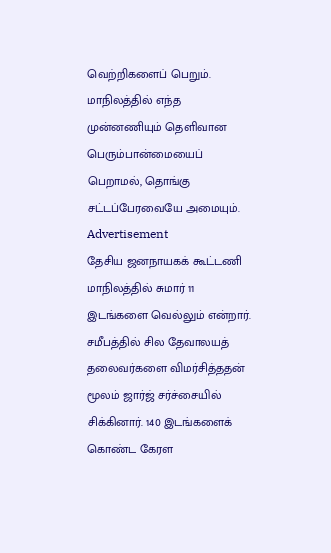வெற்றிகளைப் பெறும். மாநிலத்தில் எந்த முன்னணியும் தெளிவான பெரும்பான்மையைப் பெறாமல், தொங்கு சட்டப்பேரவையே அமையும்.
Advertisement
தேசிய ஜனநாயகக் கூட்டணி மாநிலத்தில் சுமார் 11 இடங்களை வெல்லும் என்றார். சமீபத்தில் சில தேவாலயத் தலைவர்களை விமர்சித்ததன் மூலம் ஜார்ஜ் சர்ச்சையில் சிக்கினார். 140 இடங்களைக் கொண்ட கேரள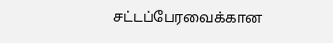சட்டப்பேரவைக்கான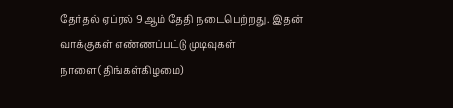தேர்தல் ஏப்ரல் 9ஆம் தேதி நடைபெற்றது. இதன் வாக்குகள் எண்ணப்பட்டு முடிவுகள் நாளை(திங்கள்கிழமை)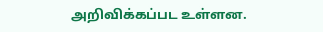அறிவிக்கப்பட உள்ளன.